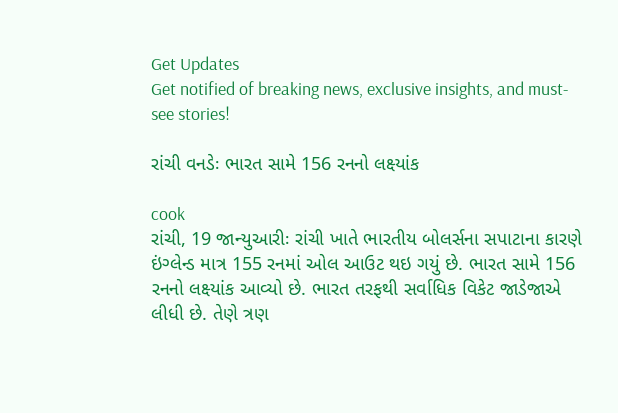Get Updates
Get notified of breaking news, exclusive insights, and must-see stories!

રાંચી વનડેઃ ભારત સામે 156 રનનો લક્ષ્યાંક

cook
રાંચી, 19 જાન્યુઆરીઃ રાંચી ખાતે ભારતીય બોલર્સના સપાટાના કારણે ઇંગ્લેન્ડ માત્ર 155 રનમાં ઓલ આઉટ થઇ ગયું છે. ભારત સામે 156 રનનો લક્ષ્યાંક આવ્યો છે. ભારત તરફથી સર્વાધિક વિકેટ જાડેજાએ લીધી છે. તેણે ત્રણ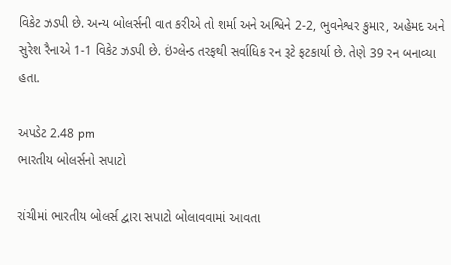વિકેટ ઝડપી છે. અન્ય બોલર્સની વાત કરીએ તો શર્મા અને અશ્વિને 2-2, ભુવનેશ્વર કુમાર, અહેમદ અને સુરેશ રૈનાએ 1-1 વિકેટ ઝડપી છે. ઇંગ્લેન્ડ તરફથી સર્વાધિક રન રૂટે ફટકાર્યા છે. તેણે 39 રન બનાવ્યા હતા.

અપડેટ 2.48 pm
ભારતીય બોલર્સનો સપાટો

રાંચીમાં ભારતીય બોલર્સ દ્વારા સપાટો બોલાવવામાં આવતા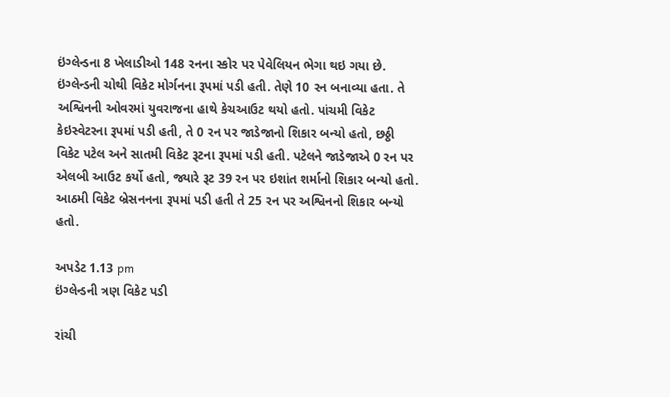ઇંગ્લેન્ડના 8 ખેલાડીઓ 148 રનના સ્કોર પર પેવેલિયન ભેગા થઇ ગયા છે. ઇંગ્લેન્ડની ચોથી વિકેટ મોર્ગનના રૂપમાં પડી હતી. તેણે 10 રન બનાવ્યા હતા. તે અશ્વિનની ઓવરમાં યુવરાજના હાથે કેચઆઉટ થયો હતો. પાંચમી વિકેટ કેઇસ્વેટરના રૂપમાં પડી હતી, તે 0 રન પર જાડેજાનો શિકાર બન્યો હતો, છઠ્ઠી વિકેટ પટેલ અને સાતમી વિકેટ રૂટના રૂપમાં પડી હતી. પટેલને જાડેજાએ 0 રન પર એલબી આઉટ કર્યો હતો, જ્યારે રૂટ 39 રન પર ઇશાંત શર્માનો શિકાર બન્યો હતો. આઠમી વિકેટ બ્રેસનનના રૂપમાં પડી હતી તે 25 રન પર અશ્વિનનો શિકાર બન્યો હતો.

અપડેટ 1.13 pm
ઇંગ્લેન્ડની ત્રણ વિકેટ પડી

રાંચી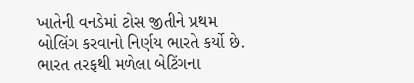ખાતેની વનડેમાં ટોસ જીતીને પ્રથમ બોલિંગ કરવાનો નિર્ણય ભારતે કર્યો છે. ભારત તરફથી મળેલા બેટિંગના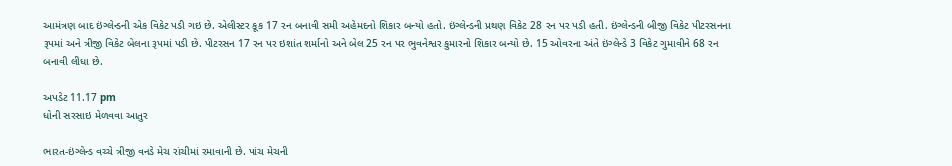આમંત્રણ બાદ ઇંગ્લેન્ડની એક વિકેટ પડી ગઇ છે. એલીસ્ટર કૂક 17 રન બનાવી સમી અહેમદનો શિકાર બન્યો હતો. ઇંગ્લેન્ડની પ્રથણ વિકેટ 28 રન પર પડી હતી. ઇંગ્લેન્ડની બીજી વિકેટ પીટરસનના રૂપમાં અને ત્રીજી વિકેટ બેલના રૂપમાં પડી છે. પીટરસન 17 રન પર ઇશાંત શર્માનો અને બેલ 25 રન પર ભુવનેશ્વર કુમારનો શિકાર બન્યો છે. 15 ઓવરના અંતે ઇંગ્લેન્ડે 3 વિકેટ ગુમાવીને 68 રન બનાવી લીધા છે.

અપડેટ 11.17 pm
ધોની સરસાઇ મેળવવા આતુર

ભારત-ઇંગ્લેન્ડ વચ્ચે ત્રીજી વનડે મેચ રાંચીમાં રમાવાની છે. પાંચ મેચની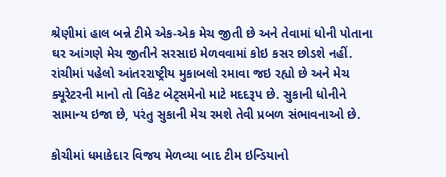શ્રેણીમાં હાલ બન્ને ટીમે એક-એક મેચ જીતી છે અને તેવામાં ધોની પોતાના ઘર આંગણે મેચ જીતીને સરસાઇ મેળવવામાં કોઇ કસર છોડશે નહીં. રાંચીમાં પહેલો આંતરરાષ્ટ્રીય મુકાબલો રમાવા જઇ રહ્યો છે અને મેચ ક્યૂરેટરની માનો તો વિકેટ બેટ્સમેનો માટે મદદરૂપ છે. સુકાની ધોનીને સામાન્ય ઇજા છે, પરંતુ સુકાની મેચ રમશે તેવી પ્રબળ સંભાવનાઓ છે.

કોચીમાં ધમાકેદાર વિજય મેળવ્યા બાદ ટીમ ઇન્ડિયાનો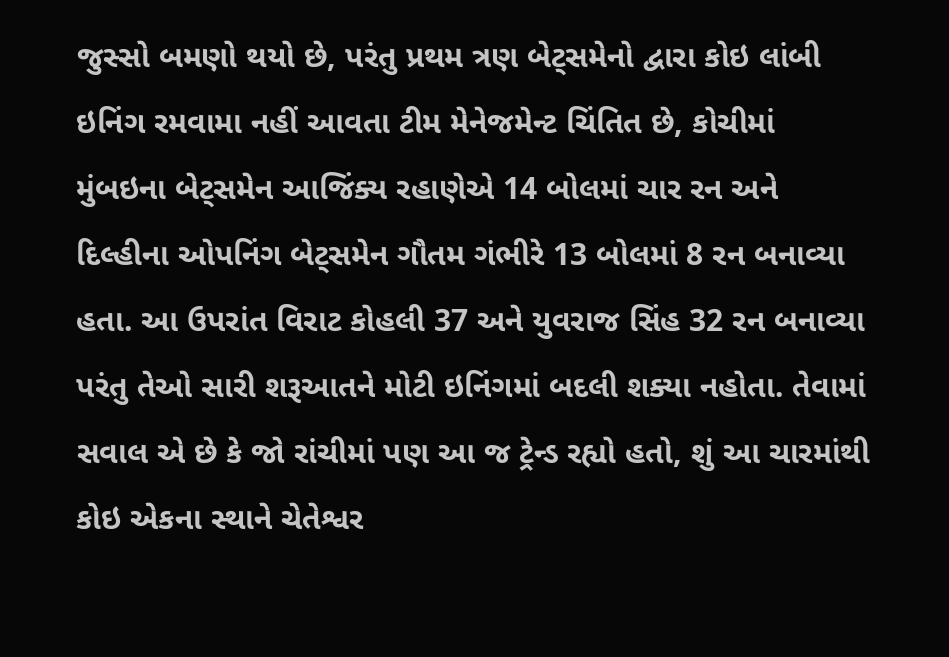જુસ્સો બમણો થયો છે, પરંતુ પ્રથમ ત્રણ બેટ્સમેનો દ્વારા કોઇ લાંબી ઇનિંગ રમવામા નહીં આવતા ટીમ મેનેજમેન્ટ ચિંતિત છે, કોચીમાં મુંબઇના બેટ્સમેન આજિંક્ય રહાણેએ 14 બોલમાં ચાર રન અને દિલ્હીના ઓપનિંગ બેટ્સમેન ગૌતમ ગંભીરે 13 બોલમાં 8 રન બનાવ્યા હતા. આ ઉપરાંત વિરાટ કોહલી 37 અને યુવરાજ સિંહ 32 રન બનાવ્યા પરંતુ તેઓ સારી શરૂઆતને મોટી ઇનિંગમાં બદલી શક્યા નહોતા. તેવામાં સવાલ એ છે કે જો રાંચીમાં પણ આ જ ટ્રેન્ડ રહ્યો હતો, શું આ ચારમાંથી કોઇ એકના સ્થાને ચેતેશ્વર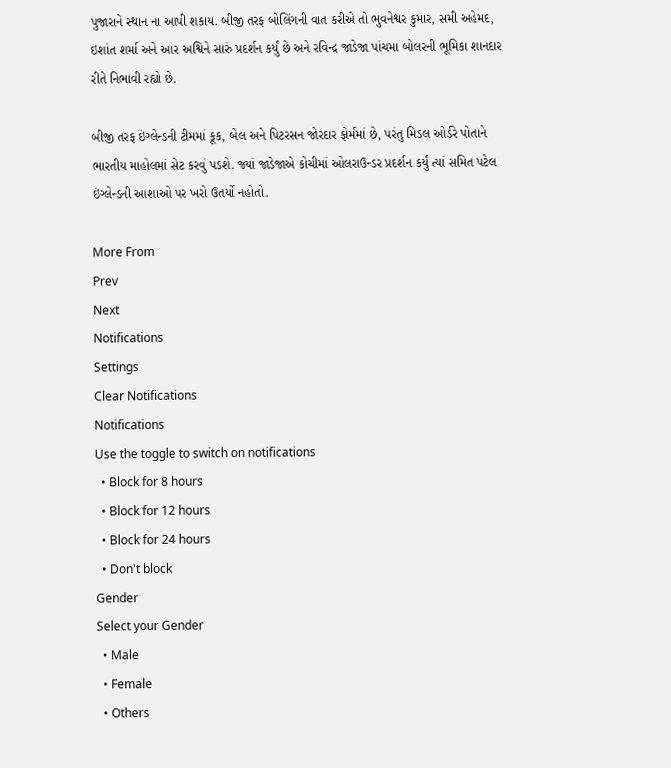પુજારાને સ્થાન ના આપી શકાય. બીજી તરફ બોલિંગની વાત કરીએ તો ભુવનેશ્વર કુમાર, સમી અહેમદ, ઇશાંત શર્મા અને આર અશ્વિને સારું પ્રદર્શન કર્યું છે અને રવિન્દ્ર જાડેજા પાંચમા બોલરની ભૂમિકા શાનદાર રીતે નિભાવી રહ્યો છે.

બીજી તરફ ઇંગ્લેન્ડની ટીમમાં કૂક, બેલ અને પિટરસન જોરદાર ફોર્મમાં છે, પરંતુ મિડલ ઓર્ડરે પોતાને ભારતીય માહોલમાં સેટ કરવું પડશે. જ્યાં જાડેજાએ કોચીમાં ઓલરાઉન્ડર પ્રદર્શન કર્યું ત્યાં સમિત પટેલ ઇંગ્લેન્ડની આશાઓ પર ખરો ઉતર્યો નહોતો.

More From
Prev
Next
Notifications
Settings
Clear Notifications
Notifications
Use the toggle to switch on notifications
  • Block for 8 hours
  • Block for 12 hours
  • Block for 24 hours
  • Don't block
Gender
Select your Gender
  • Male
  • Female
  • Others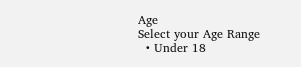Age
Select your Age Range
  • Under 18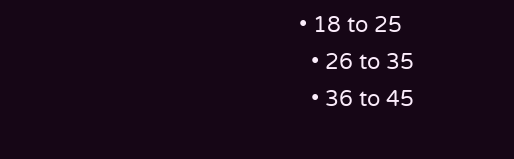• 18 to 25
  • 26 to 35
  • 36 to 45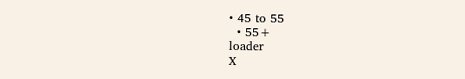• 45 to 55
  • 55+
loader
X